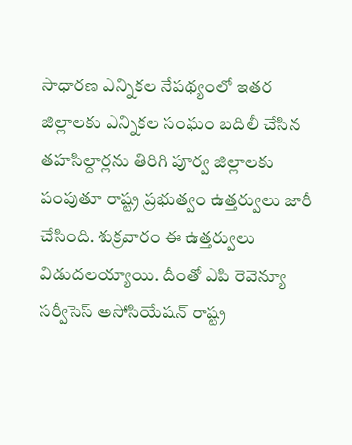సాధారణ ఎన్నికల నేపథ్యంలో ఇతర జిల్లాలకు ఎన్నికల సంఘం బదిలీ చేసిన తహసిల్దార్లను తిరిగి పూర్వ జిల్లాలకు పంపుతూ రాష్ట్ర ప్రభుత్వం ఉత్తర్వులు జారీ చేసింది. శుక్రవారం ఈ ఉత్తర్వులు విడుదలయ్యాయి. దీంతో ఎపి రెవెన్యూ సర్వీసెస్ అసోసియేషన్ రాష్ట్ర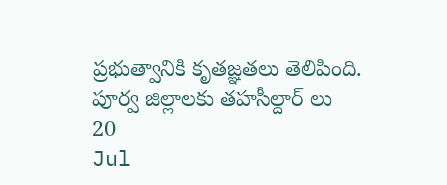ప్రభుత్వానికి కృతజ్ఞతలు తెలిపింది.
పూర్వ జిల్లాలకు తహసీల్దార్ లు
20
Jul